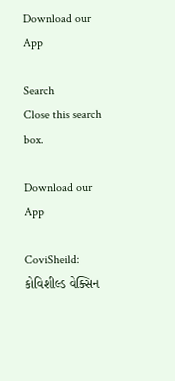Download our App

Search
Close this search box.

Download our App

CoviSheild: કોવિશીલ્ડ વેક્સિન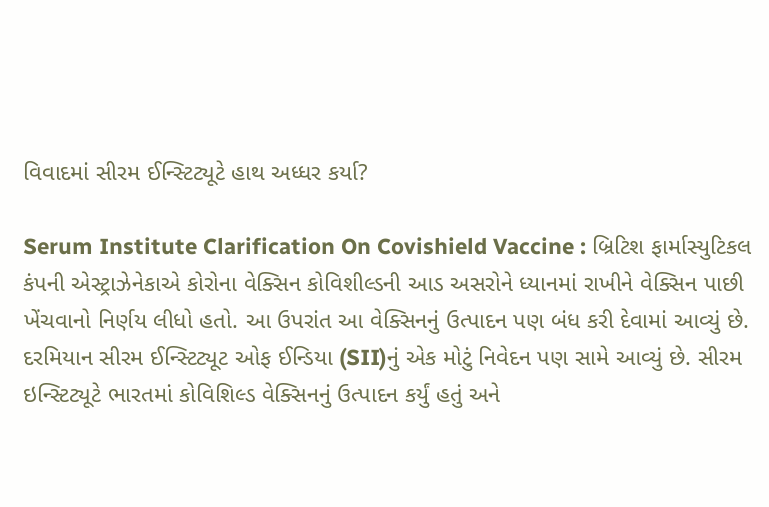વિવાદમાં સીરમ ઈન્સ્ટિટ્યૂટે હાથ અધ્ધર કર્યા?

Serum Institute Clarification On Covishield Vaccine : બ્રિટિશ ફાર્માસ્યુટિકલ કંપની એસ્ટ્રાઝેનેકાએ કોરોના વેક્સિન કોવિશીલ્ડની આડ અસરોને ધ્યાનમાં રાખીને વેક્સિન પાછી ખેંચવાનો નિર્ણય લીધો હતો. આ ઉપરાંત આ વેક્સિનનું ઉત્પાદન પણ બંધ કરી દેવામાં આવ્યું છે. દરમિયાન સીરમ ઈન્સ્ટિટ્યૂટ ઓફ ઈન્ડિયા (SII)નું એક મોટું નિવેદન પણ સામે આવ્યું છે. સીરમ ઇન્સ્ટિટ્યૂટે ભારતમાં કોવિશિલ્ડ વેક્સિનનું ઉત્પાદન કર્યું હતું અને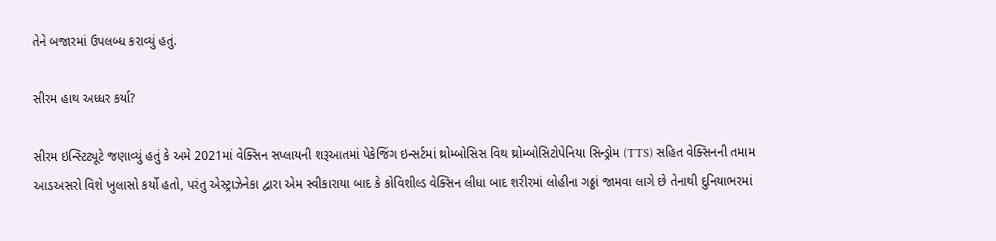તેને બજારમાં ઉપલબ્ધ કરાવ્યું હતું.

સીરમ હાથ અધ્ધર કર્યા?

સીરમ ઇન્સ્ટિટ્યૂટે જણાવ્યું હતું કે અમે 2021માં વેક્સિન સપ્લાયની શરૂઆતમાં પેકેજિંગ ઇન્સર્ટમાં થ્રોમ્બોસિસ વિથ થ્રોમ્બોસિટોપેનિયા સિન્ડ્રોમ (TTS) સહિત વેક્સિનની તમામ આડઅસરો વિશે ખુલાસો કર્યો હતો, પરંતુ એસ્ટ્રાઝેનેકા દ્વારા એમ સ્વીકારાયા બાદ કે કોવિશીલ્ડ વેક્સિન લીધા બાદ શરીરમાં લોહીના ગઠ્ઠાં જામવા લાગે છે તેનાથી દુનિયાભરમાં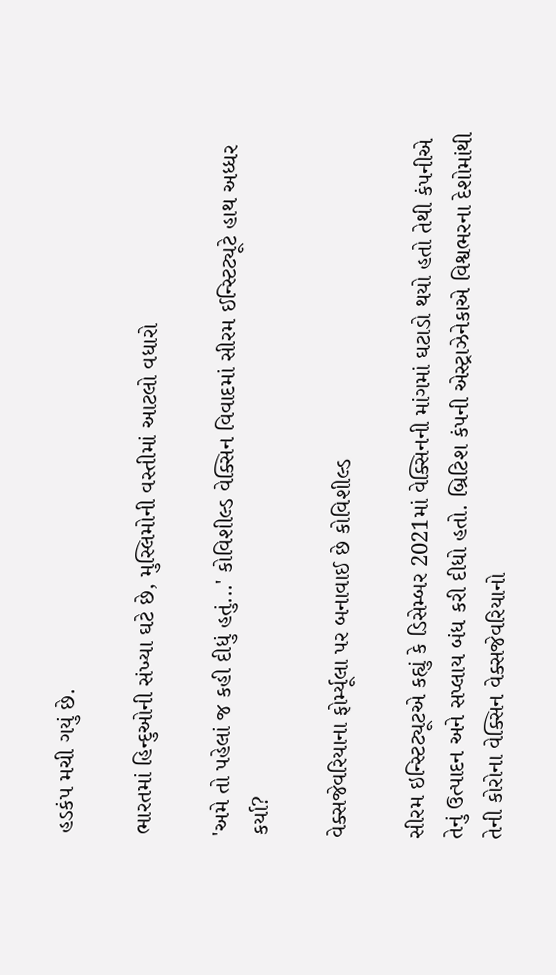હડકંપ મચી ગયું છે.

ભારતમાં હિન્દુઓની સંખ્યા ઘટે છે, મુસ્લિમોની વસ્તીમાં આટલો વધારો

'અમે તો પહેલાં જ કહી દીધું હતું...' કોવિશીલ્ડ વેક્સિન વિવાદમાં સીરમ ઈન્સ્ટિટ્યૂટે હાથ અધ્ધર કર્યા?

વેક્સજેવરિયાના ફોર્મ્યૂલા પર બનાવાઈ છે કોવિશીલ્ડ

સીરમ ઇન્સ્ટિટ્યૂટએ કહ્યું કે ડિસેમ્બર 2021માં વેક્સિનની માંગમાં ઘટાડો થયો હતો તેથી કંપનીએ તેનું ઉત્પાદન અને સપ્લાય બંધ કરી દીધો હતો. બ્રિટિશ કંપની એસ્ટ્રાઝેનેકાએ વિશ્વભરના દેશોમાંથી તેની કોરોના વેક્સિન વેક્સજેવરિયાનો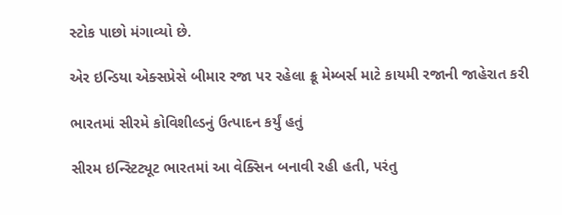સ્ટોક પાછો મંગાવ્યો છે.

એર ઇન્ડિયા એક્સપ્રેસે બીમાર રજા પર રહેલા ક્રૂ મેમ્બર્સ માટે કાયમી રજાની જાહેરાત કરી

ભારતમાં સીરમે કોવિશીલ્ડનું ઉત્પાદન કર્યું હતું

સીરમ ઇન્સ્ટિટ્યૂટ ભારતમાં આ વેક્સિન બનાવી રહી હતી, પરંતુ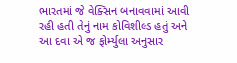ભારતમાં જે વેક્સિન બનાવવામાં આવી રહી હતી તેનું નામ કોવિશીલ્ડ હતું અને આ દવા એ જ ફોર્મ્યુલા અનુસાર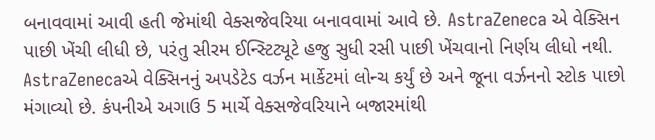બનાવવામાં આવી હતી જેમાંથી વેક્સજેવરિયા બનાવવામાં આવે છે. AstraZeneca એ વેક્સિન પાછી ખેંચી લીધી છે, પરંતુ સીરમ ઈન્સ્ટિટ્યૂટે હજુ સુધી રસી પાછી ખેંચવાનો નિર્ણય લીધો નથી. AstraZenecaએ વેક્સિનનું અપડેટેડ વર્ઝન માર્કેટમાં લોન્ચ કર્યું છે અને જૂના વર્ઝનનો સ્ટોક પાછો મંગાવ્યો છે. કંપનીએ અગાઉ 5 માર્ચે વેક્સજેવરિયાને બજારમાંથી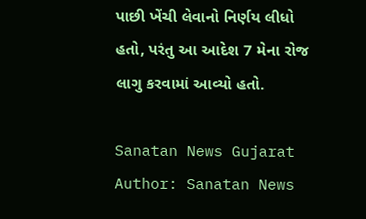પાછી ખેંચી લેવાનો નિર્ણય લીધો હતો, પરંતુ આ આદેશ 7 મેના રોજ લાગુ કરવામાં આવ્યો હતો.

Sanatan News Gujarat
Author: Sanatan News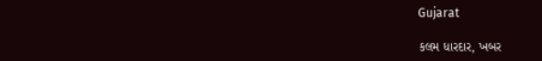Gujarat

કલમ ધારદાર, ખબર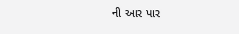ની આર પાર